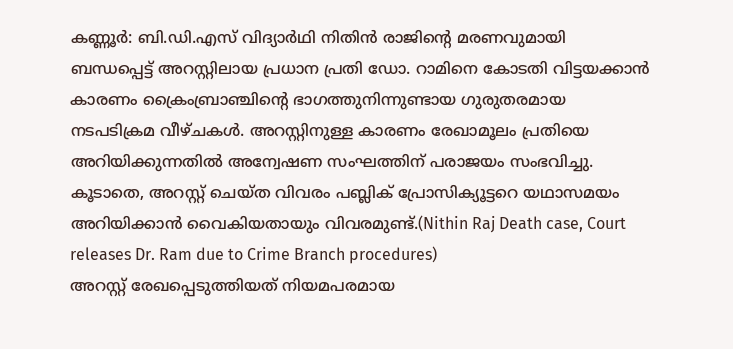കണ്ണൂർ: ബി.ഡി.എസ് വിദ്യാർഥി നിതിൻ രാജിന്റെ മരണവുമായി ബന്ധപ്പെട്ട് അറസ്റ്റിലായ പ്രധാന പ്രതി ഡോ. റാമിനെ കോടതി വിട്ടയക്കാൻ കാരണം ക്രൈംബ്രാഞ്ചിന്റെ ഭാഗത്തുനിന്നുണ്ടായ ഗുരുതരമായ നടപടിക്രമ വീഴ്ചകൾ. അറസ്റ്റിനുള്ള കാരണം രേഖാമൂലം പ്രതിയെ അറിയിക്കുന്നതിൽ അന്വേഷണ സംഘത്തിന് പരാജയം സംഭവിച്ചു. കൂടാതെ, അറസ്റ്റ് ചെയ്ത വിവരം പബ്ലിക് പ്രോസിക്യൂട്ടറെ യഥാസമയം അറിയിക്കാൻ വൈകിയതായും വിവരമുണ്ട്.(Nithin Raj Death case, Court releases Dr. Ram due to Crime Branch procedures)
അറസ്റ്റ് രേഖപ്പെടുത്തിയത് നിയമപരമായ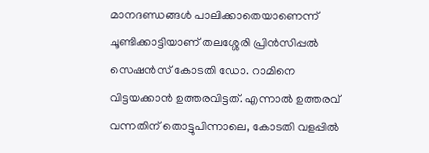മാനദണ്ഡങ്ങൾ പാലിക്കാതെയാണെന്ന് ചൂണ്ടിക്കാട്ടിയാണ് തലശ്ശേരി പ്രിൻസിപ്പൽ സെഷൻസ് കോടതി ഡോ. റാമിനെ വിട്ടയക്കാൻ ഉത്തരവിട്ടത്. എന്നാൽ ഉത്തരവ് വന്നതിന് തൊട്ടുപിന്നാലെ, കോടതി വളപ്പിൽ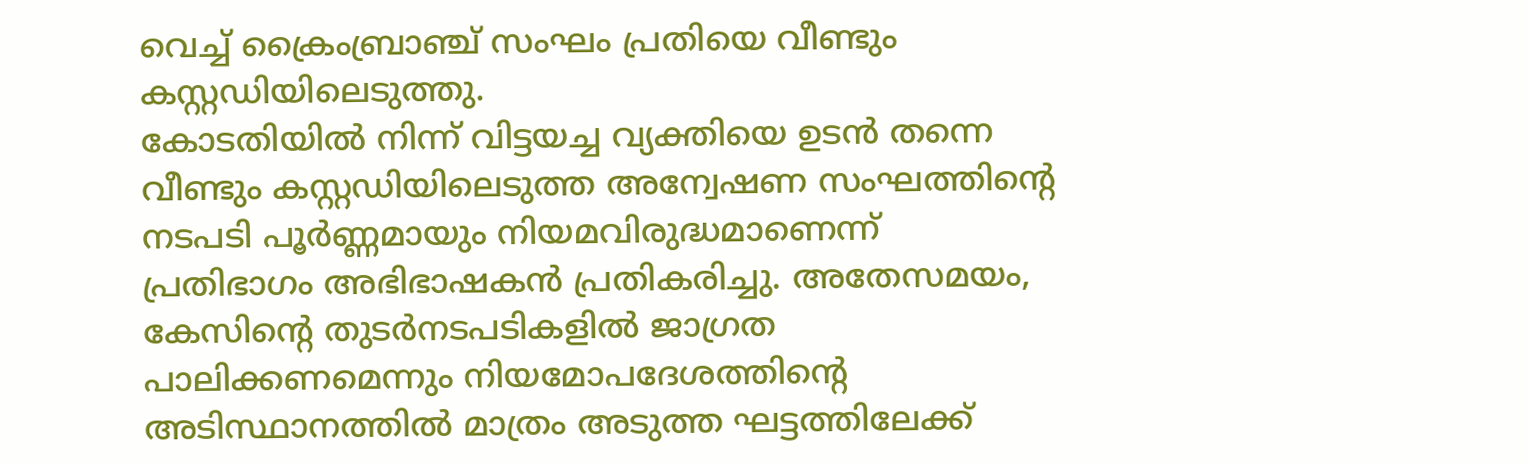വെച്ച് ക്രൈംബ്രാഞ്ച് സംഘം പ്രതിയെ വീണ്ടും കസ്റ്റഡിയിലെടുത്തു.
കോടതിയിൽ നിന്ന് വിട്ടയച്ച വ്യക്തിയെ ഉടൻ തന്നെ വീണ്ടും കസ്റ്റഡിയിലെടുത്ത അന്വേഷണ സംഘത്തിന്റെ നടപടി പൂർണ്ണമായും നിയമവിരുദ്ധമാണെന്ന് പ്രതിഭാഗം അഭിഭാഷകൻ പ്രതികരിച്ചു. അതേസമയം, കേസിന്റെ തുടർനടപടികളിൽ ജാഗ്രത പാലിക്കണമെന്നും നിയമോപദേശത്തിന്റെ അടിസ്ഥാനത്തിൽ മാത്രം അടുത്ത ഘട്ടത്തിലേക്ക്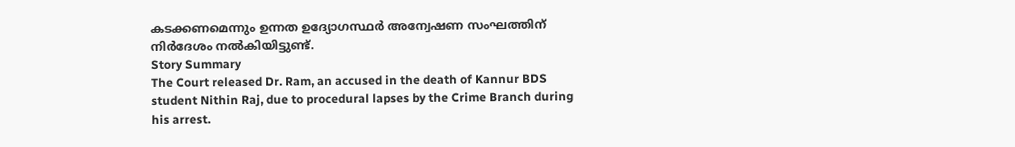കടക്കണമെന്നും ഉന്നത ഉദ്യോഗസ്ഥർ അന്വേഷണ സംഘത്തിന് നിർദേശം നൽകിയിട്ടുണ്ട്.
Story Summary
The Court released Dr. Ram, an accused in the death of Kannur BDS student Nithin Raj, due to procedural lapses by the Crime Branch during his arrest.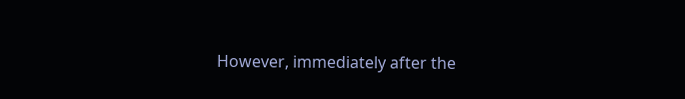However, immediately after the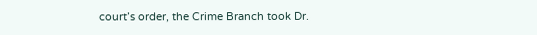court’s order, the Crime Branch took Dr.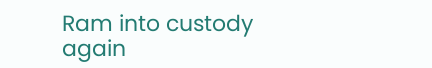Ram into custody again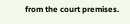from the court premises.